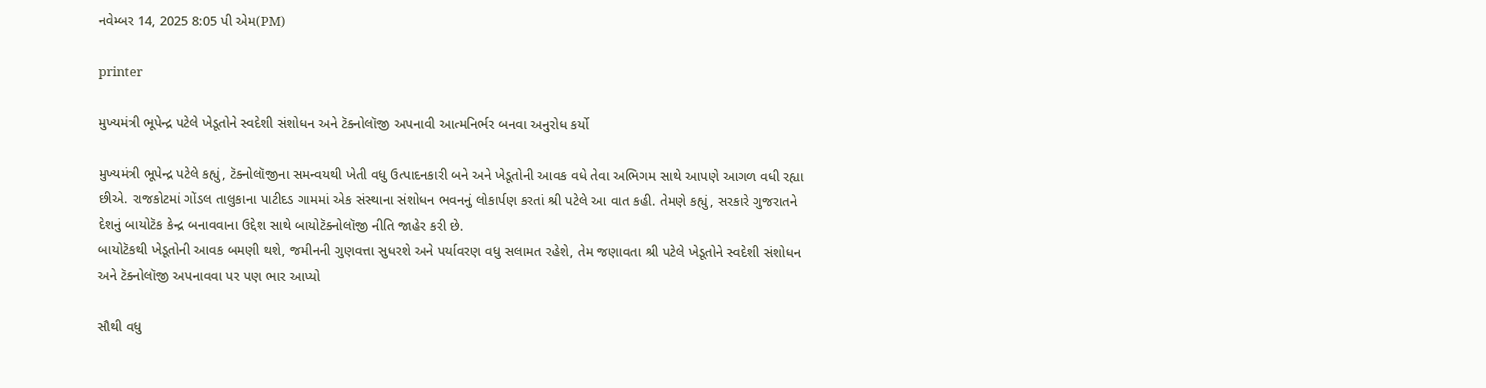નવેમ્બર 14, 2025 8:05 પી એમ(PM)

printer

મુખ્યમંત્રી ભૂપેન્દ્ર પટેલે ખેડૂતોને સ્વદેશી સંશોધન અને ટૅક્નોલૉજી અપનાવી આત્મનિર્ભર બનવા અનુરોધ કર્યો

મુખ્યમંત્રી ભૂપેન્દ્ર પટેલે કહ્યું, ટૅક્નોલૉજીના સમન્વયથી ખેતી વધુ ઉત્પાદનકારી બને અને ખેડૂતોની આવક વધે તેવા અભિગમ સાથે આપણે આગળ વધી રહ્યા છીએ. રાજકોટમાં ગોંડલ તાલુકાના પાટીદડ ગામમાં એક સંસ્થાના સંશોધન ભવનનું લોકાર્પણ કરતાં શ્રી પટેલે આ વાત કહી. તેમણે કહ્યું, સરકારે ગુજરાતને દેશનું બાયોટૅક કેન્દ્ર બનાવવાના ઉદ્દેશ સાથે બાયોટૅક્નોલૉજી નીતિ જાહેર કરી છે.
બાયોટૅકથી ખેડૂતોની આવક બમણી થશે, જમીનની ગુણવત્તા સુધરશે અને પર્યાવરણ વધુ સલામત રહેશે, તેમ જણાવતા શ્રી પટેલે ખેડૂતોને સ્વદેશી સંશોધન અને ટૅક્નોલૉજી અપનાવવા પર પણ ભાર આપ્યો

સૌથી વધુ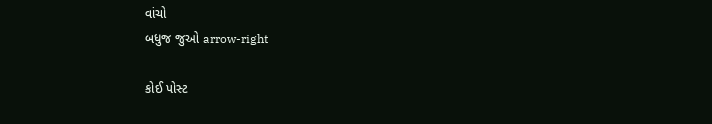વાંચો
બધુજ જુઓ arrow-right

કોઈ પોસ્ટ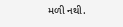મળી નથી.